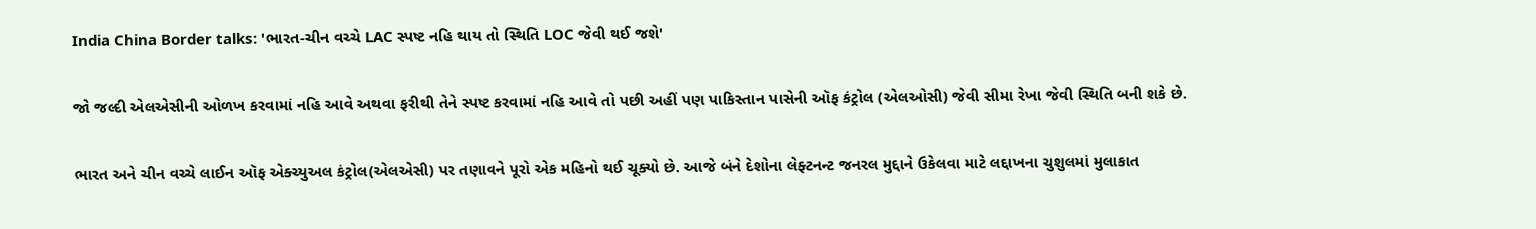India China Border talks: 'ભારત-ચીન વચ્ચે LAC સ્પષ્ટ નહિ થાય તો સ્થિતિ LOC જેવી થઈ જશે'

જો જલ્દી એલએસીની ઓળખ કરવામાં નહિ આવે અથવા ફરીથી તેને સ્પષ્ટ કરવામાં નહિ આવે તો પછી અહીં પણ પાકિસ્તાન પાસેની ઑફ કંટ્રોલ (એલઓસી) જેવી સીમા રેખા જેવી સ્થિતિ બની શકે છે.

ભારત અને ચીન વચ્ચે લાઈન ઑફ એક્ચ્યુઅલ કંટ્રોલ(એલએસી) પર તણાવને પૂરો એક મહિનો થઈ ચૂક્યો છે. આજે બંને દેશોના લેફ્ટનન્ટ જનરલ મુદ્દાને ઉકેલવા માટે લદ્દાખના ચુશુલમાં મુલાકાત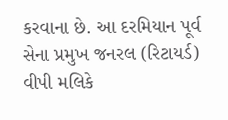કરવાના છે. આ દરમિયાન પૂર્વ સેના પ્રમુખ જનરલ (રિટાયર્ડ) વીપી મલિકે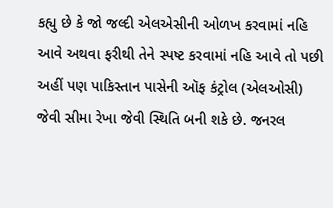કહ્યુ છે કે જો જલ્દી એલએસીની ઓળખ કરવામાં નહિ આવે અથવા ફરીથી તેને સ્પષ્ટ કરવામાં નહિ આવે તો પછી અહીં પણ પાકિસ્તાન પાસેની ઑફ કંટ્રોલ (એલઓસી) જેવી સીમા રેખા જેવી સ્થિતિ બની શકે છે. જનરલ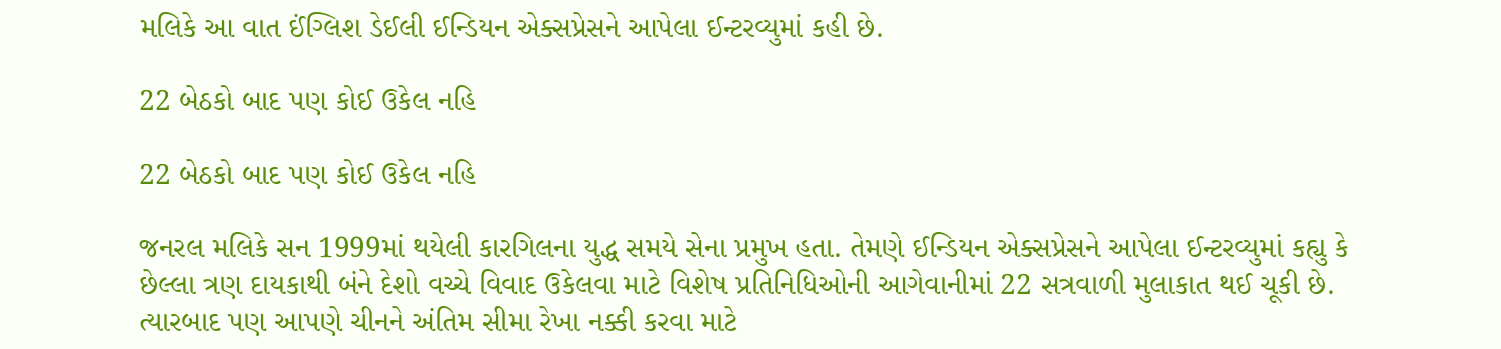મલિકે આ વાત ઈંગ્લિશ ડેઈલી ઈન્ડિયન એક્સપ્રેસને આપેલા ઈન્ટરવ્યુમાં કહી છે.

22 બેઠકો બાદ પણ કોઈ ઉકેલ નહિ

22 બેઠકો બાદ પણ કોઈ ઉકેલ નહિ

જનરલ મલિકે સન 1999માં થયેલી કારગિલના યુદ્ધ સમયે સેના પ્રમુખ હતા. તેમણે ઈન્ડિયન એક્સપ્રેસને આપેલા ઈન્ટરવ્યુમાં કહ્યુ કે છેલ્લા ત્રણ દાયકાથી બંને દેશો વચ્ચે વિવાદ ઉકેલવા માટે વિશેષ પ્રતિનિધિઓની આગેવાનીમાં 22 સત્રવાળી મુલાકાત થઈ ચૂકી છે. ત્યારબાદ પણ આપણે ચીનને અંતિમ સીમા રેખા નક્કી કરવા માટે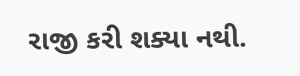રાજી કરી શક્યા નથી.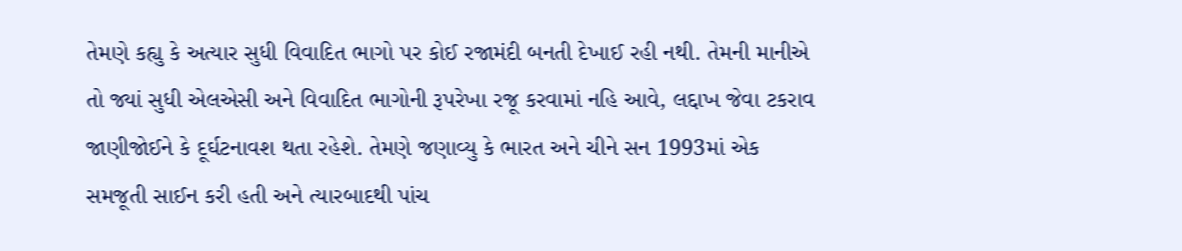તેમણે કહ્યુ કે અત્યાર સુધી વિવાદિત ભાગો પર કોઈ રજામંદી બનતી દેખાઈ રહી નથી. તેમની માનીએ તો જ્યાં સુધી એલએસી અને વિવાદિત ભાગોની રૂપરેખા રજૂ કરવામાં નહિ આવે, લદ્દાખ જેવા ટકરાવ જાણીજોઈને કે દૂર્ઘટનાવશ થતા રહેશે. તેમણે જણાવ્યુ કે ભારત અને ચીને સન 1993માં એક સમજૂતી સાઈન કરી હતી અને ત્યારબાદથી પાંચ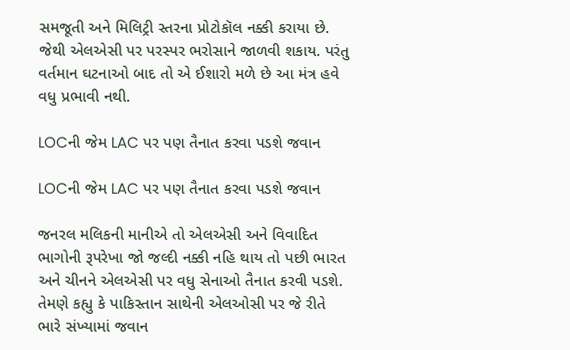સમજૂતી અને મિલિટ્રી સ્તરના પ્રોટોકૉલ નક્કી કરાયા છે. જેથી એલએસી પર પરસ્પર ભરોસાને જાળવી શકાય. પરંતુ વર્તમાન ઘટનાઓ બાદ તો એ ઈશારો મળે છે આ મંત્ર હવે વધુ પ્રભાવી નથી.

LOCની જેમ LAC પર પણ તૈનાત કરવા પડશે જવાન

LOCની જેમ LAC પર પણ તૈનાત કરવા પડશે જવાન

જનરલ મલિકની માનીએ તો એલએસી અને વિવાદિત ભાગોની રૂપરેખા જો જલ્દી નક્કી નહિ થાય તો પછી ભારત અને ચીનને એલએસી પર વધુ સેનાઓ તૈનાત કરવી પડશે. તેમણે કહ્યુ કે પાકિસ્તાન સાથેની એલઓસી પર જે રીતે ભારે સંખ્યામાં જવાન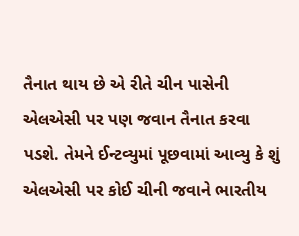તૈનાત થાય છે એ રીતે ચીન પાસેની એલએસી પર પણ જવાન તૈનાત કરવા પડશે. તેમને ઈન્ટવ્યુમાં પૂછવામાં આવ્યુ કે શું એલએસી પર કોઈ ચીની જવાને ભારતીય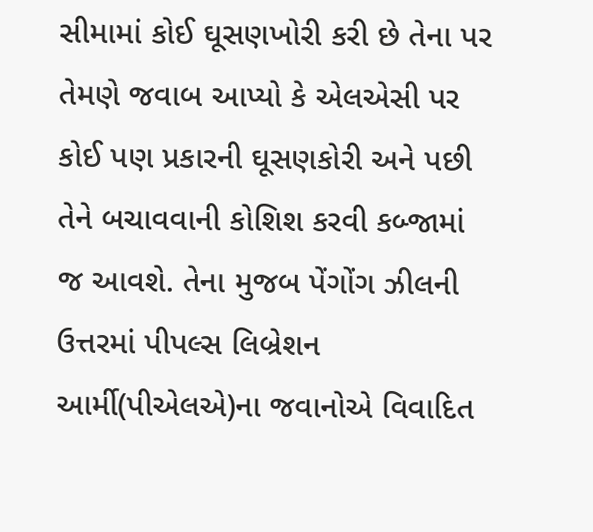સીમામાં કોઈ ઘૂસણખોરી કરી છે તેના પર તેમણે જવાબ આપ્યો કે એલએસી પર કોઈ પણ પ્રકારની ઘૂસણકોરી અને પછી તેને બચાવવાની કોશિશ કરવી કબ્જામાં જ આવશે. તેના મુજબ પેંગોંગ ઝીલની ઉત્તરમાં પીપલ્સ લિબ્રેશન આર્મી(પીએલએ)ના જવાનોએ વિવાદિત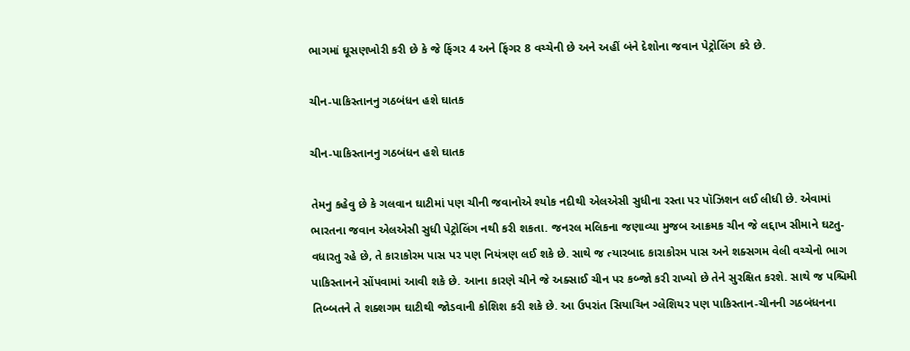ભાગમાં ઘૂસણખોરી કરી છે કે જે ફિંગર 4 અને ફિંગર 8 વચ્ચેની છે અને અહીં બંને દેશોના જવાન પેટ્રોલિંગ કરે છે.

ચીન-પાકિસ્તાનનુ ગઠબંધન હશે ઘાતક

ચીન-પાકિસ્તાનનુ ગઠબંધન હશે ઘાતક

તેમનુ કહેવુ છે કે ગલવાન ઘાટીમાં પણ ચીની જવાનોએ શ્યોક નદીથી એલએસી સુધીના રસ્તા પર પૉઝિશન લઈ લીધી છે. એવામાં ભારતના જવાન એલએસી સુધી પેટ્રોલિંગ નથી કરી શકતા. જનરલ મલિકના જણાવ્યા મુજબ આક્રમક ચીન જે લદ્દાખ સીમાને ઘટતુ-વધારતુ રહે છે, તે કારાકોરમ પાસ પર પણ નિયંત્રણ લઈ શકે છે. સાથે જ ત્યારબાદ કારાકોરમ પાસ અને શક્સગમ વેલી વચ્ચેનો ભાગ પાકિસ્તાનને સોંપવામાં આવી શકે છે. આના કારણે ચીને જે અક્સાઈ ચીન પર કબ્જો કરી રાખ્યો છે તેને સુરક્ષિત કરશે. સાથે જ પશ્ચિમી તિબ્બતને તે શક્શગમ ઘાટીથી જોડવાની કોશિશ કરી શકે છે. આ ઉપરાંત સિયાચિન ગ્લેશિયર પણ પાકિસ્તાન-ચીનની ગઠબંધનના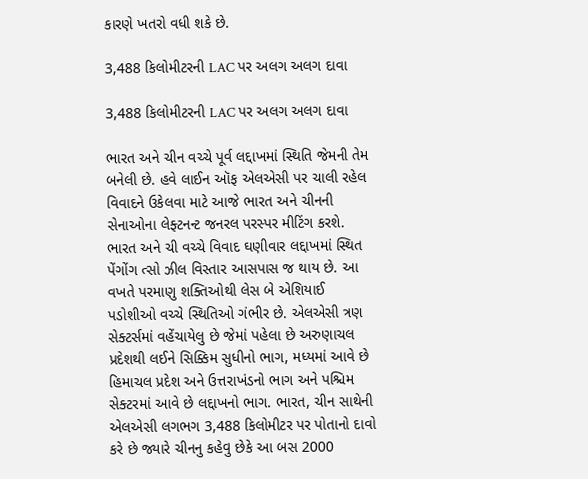કારણે ખતરો વધી શકે છે.

3,488 કિલોમીટરની LAC પર અલગ અલગ દાવા

3,488 કિલોમીટરની LAC પર અલગ અલગ દાવા

ભારત અને ચીન વચ્ચે પૂર્વ લદ્દાખમાં સ્થિતિ જેમની તેમ બનેલી છે. હવે લાઈન ઑફ એલએસી પર ચાલી રહેલ વિવાદને ઉકેલવા માટે આજે ભારત અને ચીનની સેનાઓના લેફ્ટનન્ટ જનરલ પરસ્પર મીટિંગ કરશે. ભારત અને ચી વચ્ચે વિવાદ ઘણીવાર લદ્દાખમાં સ્થિત પેંગોંગ ત્સો ઝીલ વિસ્તાર આસપાસ જ થાય છે. આ વખતે પરમાણુ શક્તિઓથી લેસ બે એશિયાઈ પડોશીઓ વચ્ચે સ્થિતિઓ ગંભીર છે. એલએસી ત્રણ સેક્ટર્સમાં વહેંચાયેલુ છે જેમાં પહેલા છે અરુણાચલ પ્રદેશથી લઈને સિક્કિમ સુધીનો ભાગ, મધ્યમાં આવે છે હિમાચલ પ્રદેશ અને ઉત્તરાખંડનો ભાગ અને પશ્ચિમ સેક્ટરમાં આવે છે લદ્દાખનો ભાગ. ભારત, ચીન સાથેની એલએસી લગભગ 3,488 કિલોમીટર પર પોતાનો દાવો કરે છે જ્યારે ચીનનુ કહેવુ છેકે આ બસ 2000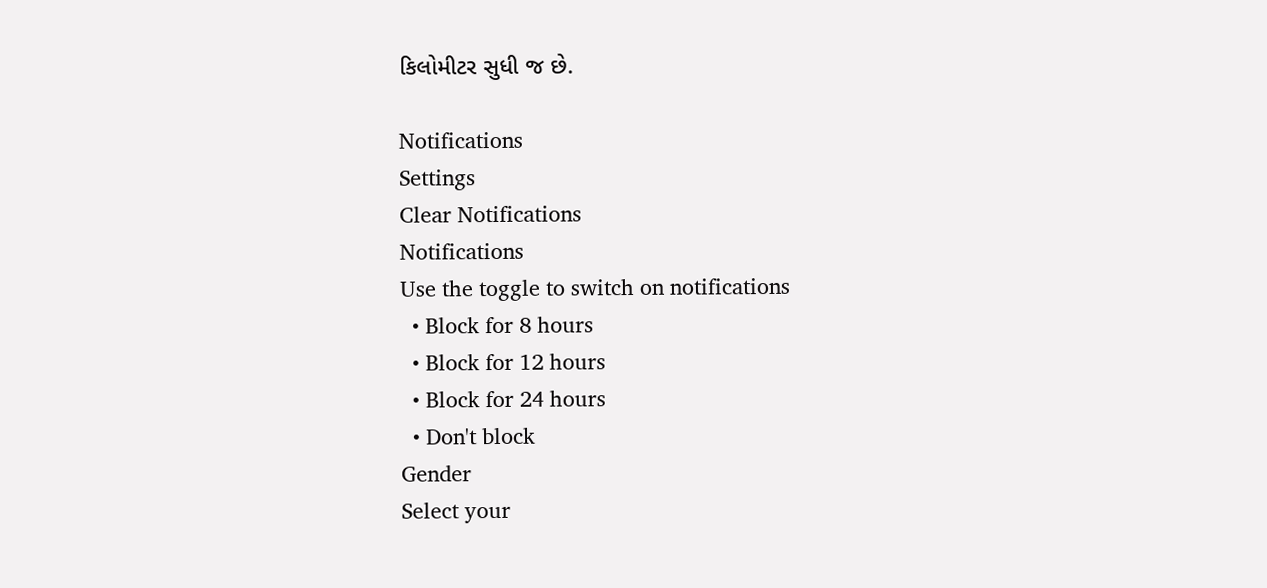કિલોમીટર સુધી જ છે.

Notifications
Settings
Clear Notifications
Notifications
Use the toggle to switch on notifications
  • Block for 8 hours
  • Block for 12 hours
  • Block for 24 hours
  • Don't block
Gender
Select your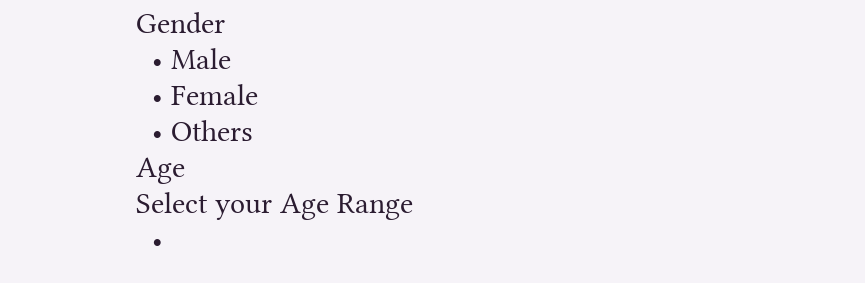Gender
  • Male
  • Female
  • Others
Age
Select your Age Range
  •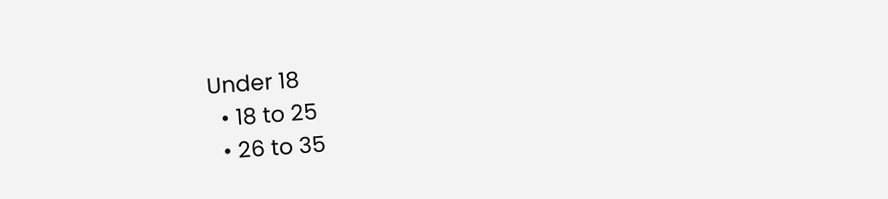Under 18
  • 18 to 25
  • 26 to 35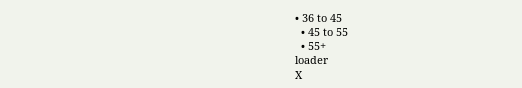• 36 to 45
  • 45 to 55
  • 55+
loader
X